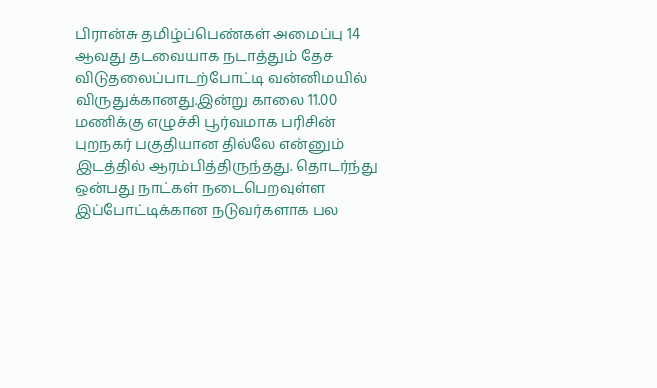பிரான்சு தமிழ்ப்பெண்கள் அமைப்பு 14 ஆவது தடவையாக நடாத்தும் தேச விடுதலைப்பாடற்போட்டி வன்னிமயில் விருதுக்கானது.இன்று காலை 11.00 மணிக்கு எழுச்சி பூர்வமாக பரிசின் புறநகர் பகுதியான தில்லே என்னும் இடத்தில் ஆரம்பித்திருந்தது. தொடர்ந்து ஒன்பது நாட்கள் நடைபெறவுள்ள இப்போட்டிக்கான நடுவர்களாக பல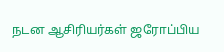நடன ஆசிரியர்கள் ஜரோப்பிய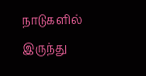நாடுகளில் இருந்து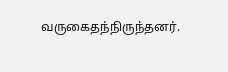வருகைதந்நிருந்தனர்.